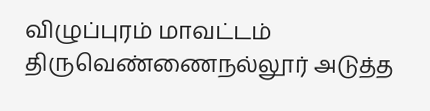விழுப்புரம் மாவட்டம் திருவெண்ணைநல்லூர் அடுத்த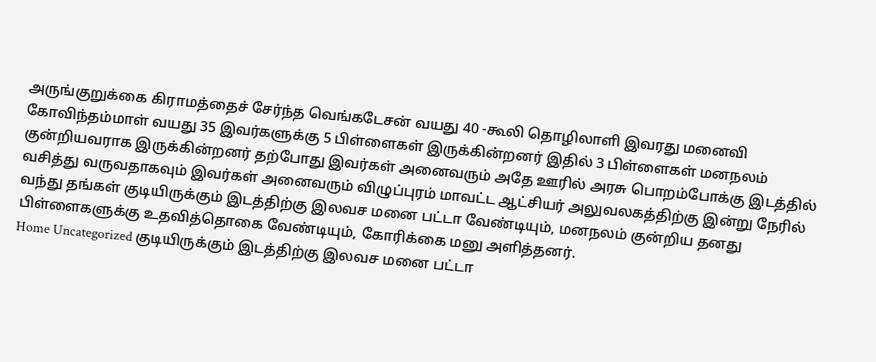அருங்குறுக்கை கிராமத்தைச் சேர்ந்த வெங்கடேசன் வயது 40 -கூலி தொழிலாளி இவரது மனைவி கோவிந்தம்மாள் வயது 35 இவர்களுக்கு 5 பிள்ளைகள் இருக்கின்றனர் இதில் 3 பிள்ளைகள் மனநலம் குன்றியவராக இருக்கின்றனர் தற்போது இவர்கள் அனைவரும் அதே ஊரில் அரசு பொறம்போக்கு இடத்தில் வசித்து வருவதாகவும் இவர்கள் அனைவரும் விழுப்புரம் மாவட்ட ஆட்சியர் அலுவலகத்திற்கு இன்று நேரில் வந்து தங்கள் குடியிருக்கும் இடத்திற்கு இலவச மனை பட்டா வேண்டியும், மனநலம் குன்றிய தனது பிள்ளைகளுக்கு உதவித்தொகை வேண்டியும், கோரிக்கை மனு அளித்தனர்.
Home Uncategorized குடியிருக்கும் இடத்திற்கு இலவச மனை பட்டா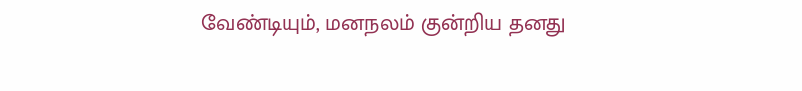வேண்டியும், மனநலம் குன்றிய தனது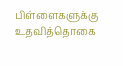பிள்ளைகளுக்கு உதவித்தொகை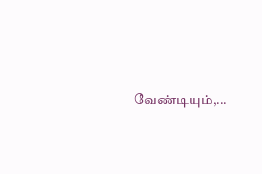வேண்டியும்,...